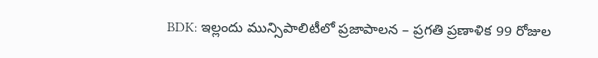BDK: ఇల్లందు మున్సిపాలిటీలో ప్రజాపాలన – ప్రగతి ప్రణాళిక 99 రోజుల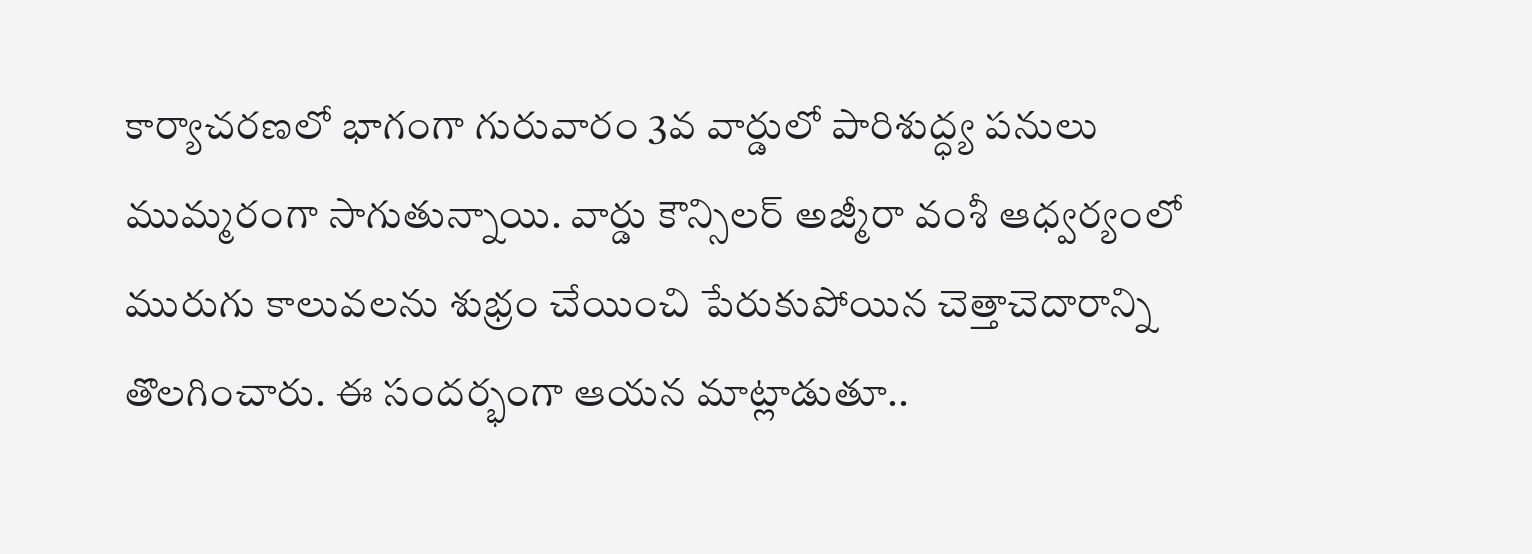కార్యాచరణలో భాగంగా గురువారం 3వ వార్డులో పారిశుద్ధ్య పనులు ముమ్మరంగా సాగుతున్నాయి. వార్డు కౌన్సిలర్ అజ్మీరా వంశీ ఆధ్వర్యంలో మురుగు కాలువలను శుభ్రం చేయించి పేరుకుపోయిన చెత్తాచెదారాన్ని తొలగించారు. ఈ సందర్భంగా ఆయన మాట్లాడుతూ..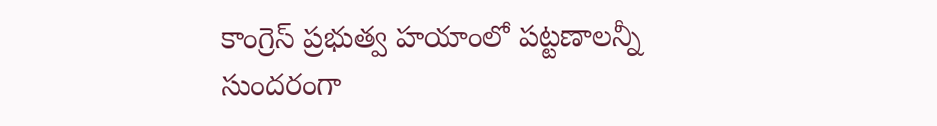కాంగ్రెస్ ప్రభుత్వ హయాంలో పట్టణాలన్నీ సుందరంగా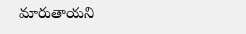మారుతాయని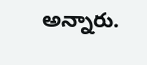అన్నారు.